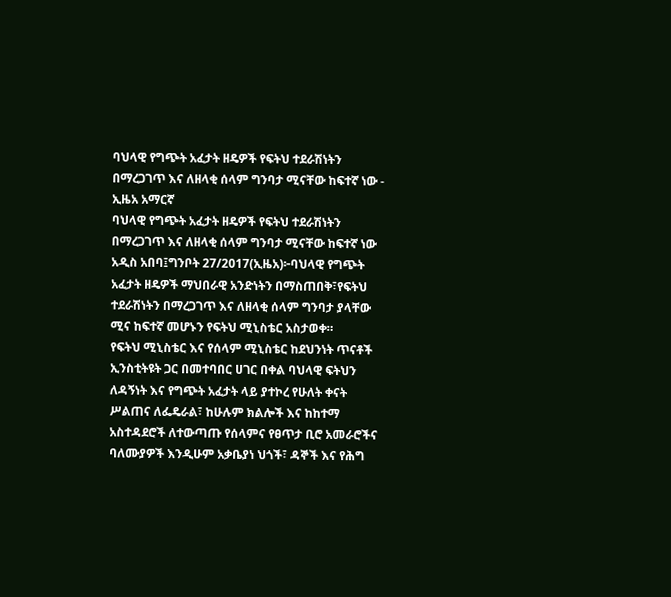ባህላዊ የግጭት አፈታት ዘዴዎች የፍትህ ተደራሽነትን በማረጋገጥ እና ለዘላቂ ሰላም ግንባታ ሚናቸው ከፍተኛ ነው - ኢዜአ አማርኛ
ባህላዊ የግጭት አፈታት ዘዴዎች የፍትህ ተደራሽነትን በማረጋገጥ እና ለዘላቂ ሰላም ግንባታ ሚናቸው ከፍተኛ ነው
አዲስ አበባ፤ግንቦት 27/2017(ኢዜአ)፦ባህላዊ የግጭት አፈታት ዘዴዎች ማህበራዊ አንድነትን በማስጠበቅ፣የፍትህ ተደራሽነትን በማረጋገጥ እና ለዘላቂ ሰላም ግንባታ ያላቸው ሚና ከፍተኛ መሆኑን የፍትህ ሚኒስቴር አስታወቀ።
የፍትህ ሚኒስቴር እና የሰላም ሚኒስቴር ከደህንነት ጥናቶች ኢንስቲትዩት ጋር በመተባበር ሀገር በቀል ባህላዊ ፍትህን ለዳኝነት እና የግጭት አፈታት ላይ ያተኮረ የሁለት ቀናት ሥልጠና ለፌዴራል፣ ከሁሉም ክልሎች እና ከከተማ አስተዳደሮች ለተውጣጡ የሰላምና የፀጥታ ቢሮ አመራሮችና ባለሙያዎች እንዲሁም አቃቤያነ ህጎች፣ ዳኞች እና የሕግ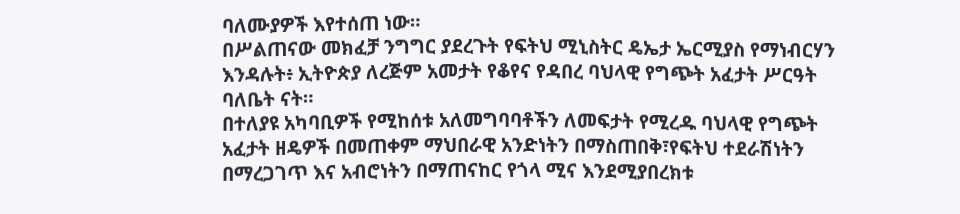ባለሙያዎች እየተሰጠ ነው።
በሥልጠናው መክፈቻ ንግግር ያደረጉት የፍትህ ሚኒስትር ዴኤታ ኤርሚያስ የማነብርሃን እንዳሉት፥ ኢትዮጵያ ለረጅም አመታት የቆየና የዳበረ ባህላዊ የግጭት አፈታት ሥርዓት ባለቤት ናት።
በተለያዩ አካባቢዎች የሚከሰቱ አለመግባባቶችን ለመፍታት የሚረዱ ባህላዊ የግጭት አፈታት ዘዴዎች በመጠቀም ማህበራዊ አንድነትን በማስጠበቅ፣የፍትህ ተደራሽነትን በማረጋገጥ እና አብሮነትን በማጠናከር የጎላ ሚና እንደሚያበረክቱ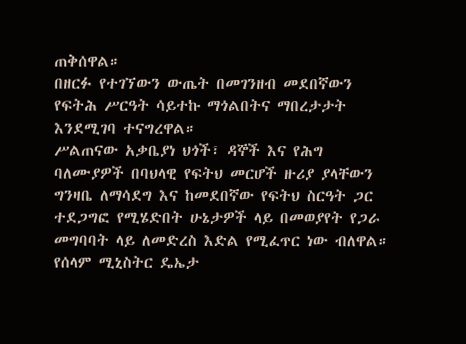ጠቅሰዋል።
በዘርፉ የተገኘውን ውጤት በመገንዘብ መደበኛውን የፍትሕ ሥርዓት ሳይተኩ ማጎልበትና ማበረታታት እንደሚገባ ተናግረዋል።
ሥልጠናው አቃቤያነ ህጎች፣ ዳኞች እና የሕግ ባለሙያዎች በባህላዊ የፍትህ መርሆች ዙሪያ ያላቸውን ግንዛቤ ለማሳደግ እና ከመደበኛው የፍትህ ስርዓት ጋር ተደጋግፎ የሚሄድበት ሁኔታዎች ላይ በመወያየት የጋራ መግባባት ላይ ለመድረስ እድል የሚፈጥር ነው ብለዋል።
የሰላም ሚኒስትር ዴኤታ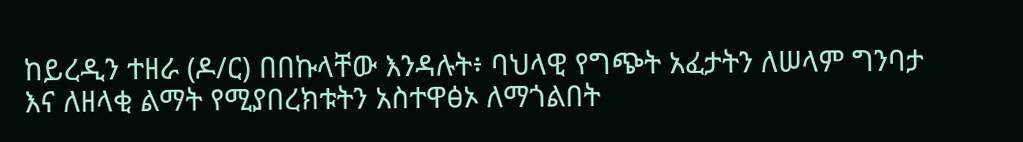ከይረዲን ተዘራ (ዶ/ር) በበኩላቸው እንዳሉት፥ ባህላዊ የግጭት አፈታትን ለሠላም ግንባታ እና ለዘላቂ ልማት የሚያበረክቱትን አስተዋፅኦ ለማጎልበት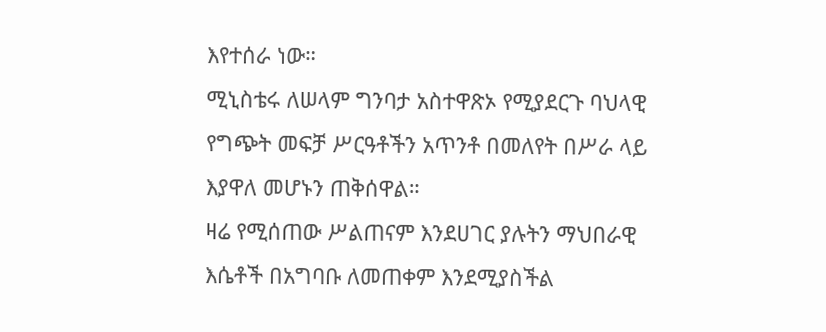እየተሰራ ነው።
ሚኒስቴሩ ለሠላም ግንባታ አስተዋጽኦ የሚያደርጉ ባህላዊ የግጭት መፍቻ ሥርዓቶችን አጥንቶ በመለየት በሥራ ላይ እያዋለ መሆኑን ጠቅሰዋል።
ዛሬ የሚሰጠው ሥልጠናም እንደሀገር ያሉትን ማህበራዊ እሴቶች በአግባቡ ለመጠቀም እንደሚያስችል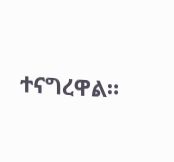ተናግረዋል።